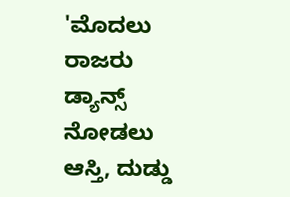'ಮೊದಲು ರಾಜರು ಡ್ಯಾನ್ಸ್ ನೋಡಲು ಆಸ್ತಿ, ದುಡ್ಡು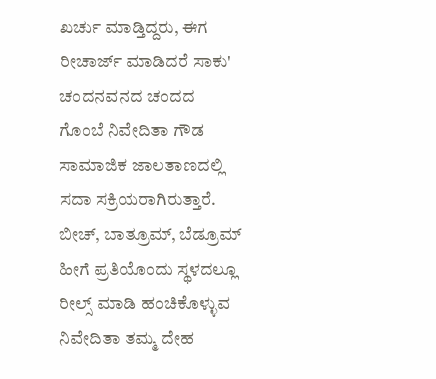ಖರ್ಚು ಮಾಡ್ತಿದ್ದರು, ಈಗ ರೀಚಾರ್ಜ್ ಮಾಡಿದರೆ ಸಾಕು'
ಚಂದನವನದ ಚಂದದ ಗೊಂಬೆ ನಿವೇದಿತಾ ಗೌಡ ಸಾಮಾಜಿಕ ಜಾಲತಾಣದಲ್ಲಿ ಸದಾ ಸಕ್ರಿಯರಾಗಿರುತ್ತಾರೆ. ಬೀಚ್, ಬಾತ್ರೂಮ್, ಬೆಡ್ರೂಮ್ ಹೀಗೆ ಪ್ರತಿಯೊಂದು ಸ್ಥಳದಲ್ಲೂ ರೀಲ್ಸ್ ಮಾಡಿ ಹಂಚಿಕೊಳ್ಳುವ ನಿವೇದಿತಾ ತಮ್ಮ ದೇಹ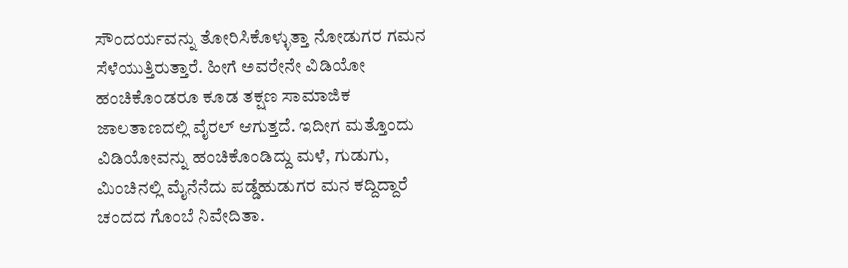ಸೌಂದರ್ಯವನ್ನು ತೋರಿಸಿಕೊಳ್ಳುತ್ತಾ ನೋಡುಗರ ಗಮನ ಸೆಳೆಯುತ್ತಿರುತ್ತಾರೆ. ಹೀಗೆ ಅವರೇನೇ ವಿಡಿಯೋ ಹಂಚಿಕೊಂಡರೂ ಕೂಡ ತಕ್ಷಣ ಸಾಮಾಜಿಕ ಜಾಲತಾಣದಲ್ಲಿ ವೈರಲ್ ಆಗುತ್ತದೆ. ಇದೀಗ ಮತ್ತೊಂದು ವಿಡಿಯೋವನ್ನು ಹಂಚಿಕೊಂಡಿದ್ದು ಮಳೆ, ಗುಡುಗು, ಮಿಂಚಿನಲ್ಲಿ ಮೈನೆನೆದು ಪಡ್ಡೆಹುಡುಗರ ಮನ ಕದ್ದಿದ್ದಾರೆ ಚಂದದ ಗೊಂಬೆ ನಿವೇದಿತಾ.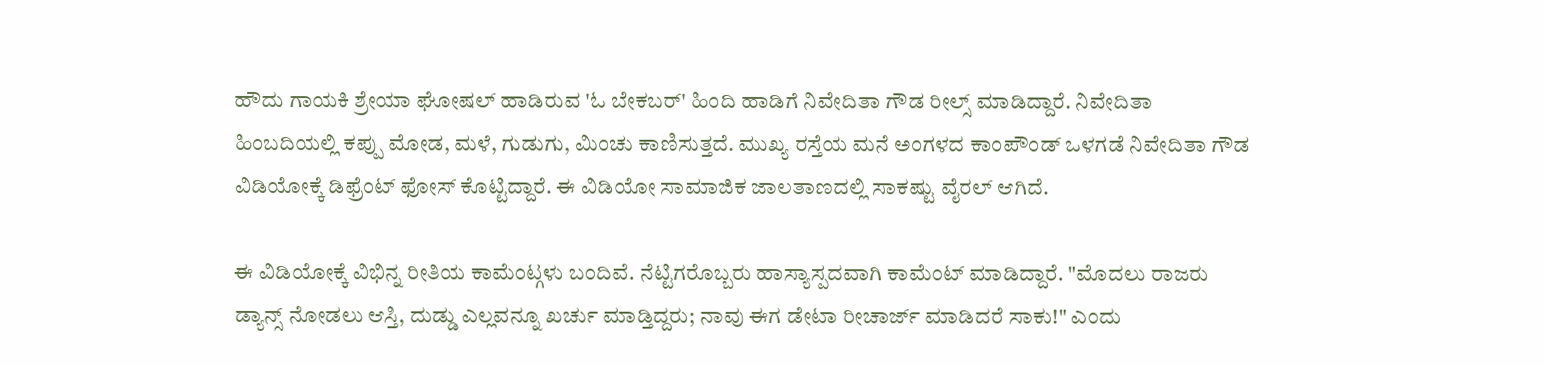ಹೌದು ಗಾಯಕಿ ಶ್ರೇಯಾ ಘೋಷಲ್ ಹಾಡಿರುವ 'ಓ ಬೇಕಬರ್' ಹಿಂದಿ ಹಾಡಿಗೆ ನಿವೇದಿತಾ ಗೌಡ ರೀಲ್ಸ್ ಮಾಡಿದ್ದಾರೆ. ನಿವೇದಿತಾ ಹಿಂಬದಿಯಲ್ಲಿ ಕಪ್ಪು ಮೋಡ, ಮಳೆ, ಗುಡುಗು, ಮಿಂಚು ಕಾಣಿಸುತ್ತದೆ. ಮುಖ್ಯ ರಸ್ತೆಯ ಮನೆ ಅಂಗಳದ ಕಾಂಪೌಂಡ್ ಒಳಗಡೆ ನಿವೇದಿತಾ ಗೌಡ ವಿಡಿಯೋಕ್ಕೆ ಡಿಫ್ರೆಂಟ್ ಫೋಸ್ ಕೊಟ್ಟಿದ್ದಾರೆ. ಈ ವಿಡಿಯೋ ಸಾಮಾಜಿಕ ಜಾಲತಾಣದಲ್ಲಿ ಸಾಕಷ್ಟು ವೈರಲ್ ಆಗಿದೆ.

ಈ ವಿಡಿಯೋಕ್ಕೆ ವಿಭಿನ್ನ ರೀತಿಯ ಕಾಮೆಂಟ್ಗಳು ಬಂದಿವೆ. ನೆಟ್ಟಿಗರೊಬ್ಬರು ಹಾಸ್ಯಾಸ್ಪದವಾಗಿ ಕಾಮೆಂಟ್ ಮಾಡಿದ್ದಾರೆ. "ಮೊದಲು ರಾಜರು ಡ್ಯಾನ್ಸ್ ನೋಡಲು ಆಸ್ತಿ, ದುಡ್ಡು ಎಲ್ಲವನ್ನೂ ಖರ್ಚು ಮಾಡ್ತಿದ್ದರು; ನಾವು ಈಗ ಡೇಟಾ ರೀಚಾರ್ಜ್ ಮಾಡಿದರೆ ಸಾಕು!" ಎಂದು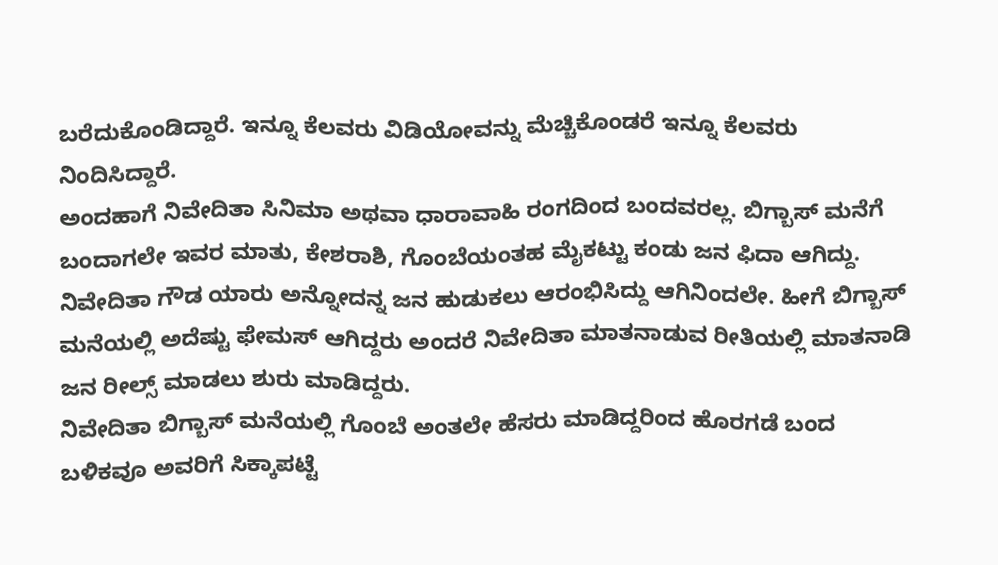ಬರೆದುಕೊಂಡಿದ್ದಾರೆ. ಇನ್ನೂ ಕೆಲವರು ವಿಡಿಯೋವನ್ನು ಮೆಚ್ಚಿಕೊಂಡರೆ ಇನ್ನೂ ಕೆಲವರು ನಿಂದಿಸಿದ್ದಾರೆ.
ಅಂದಹಾಗೆ ನಿವೇದಿತಾ ಸಿನಿಮಾ ಅಥವಾ ಧಾರಾವಾಹಿ ರಂಗದಿಂದ ಬಂದವರಲ್ಲ. ಬಿಗ್ಬಾಸ್ ಮನೆಗೆ ಬಂದಾಗಲೇ ಇವರ ಮಾತು, ಕೇಶರಾಶಿ, ಗೊಂಬೆಯಂತಹ ಮೈಕಟ್ಟು ಕಂಡು ಜನ ಫಿದಾ ಆಗಿದ್ದು. ನಿವೇದಿತಾ ಗೌಡ ಯಾರು ಅನ್ನೋದನ್ನ ಜನ ಹುಡುಕಲು ಆರಂಭಿಸಿದ್ದು ಆಗಿನಿಂದಲೇ. ಹೀಗೆ ಬಿಗ್ಬಾಸ್ ಮನೆಯಲ್ಲಿ ಅದೆಷ್ಟು ಫೇಮಸ್ ಆಗಿದ್ದರು ಅಂದರೆ ನಿವೇದಿತಾ ಮಾತನಾಡುವ ರೀತಿಯಲ್ಲಿ ಮಾತನಾಡಿ ಜನ ರೀಲ್ಸ್ ಮಾಡಲು ಶುರು ಮಾಡಿದ್ದರು.
ನಿವೇದಿತಾ ಬಿಗ್ಬಾಸ್ ಮನೆಯಲ್ಲಿ ಗೊಂಬೆ ಅಂತಲೇ ಹೆಸರು ಮಾಡಿದ್ದರಿಂದ ಹೊರಗಡೆ ಬಂದ ಬಳಿಕವೂ ಅವರಿಗೆ ಸಿಕ್ಕಾಪಟ್ಟೆ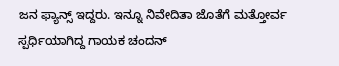ಜನ ಫ್ಯಾನ್ಸ್ ಇದ್ದರು. ಇನ್ನೂ ನಿವೇದಿತಾ ಜೊತೆಗೆ ಮತ್ತೋರ್ವ ಸ್ಪರ್ಧಿಯಾಗಿದ್ದ ಗಾಯಕ ಚಂದನ್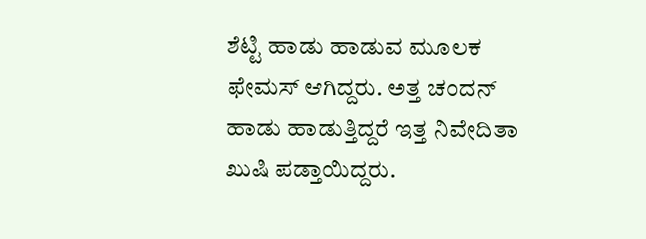ಶೆಟ್ಟಿ ಹಾಡು ಹಾಡುವ ಮೂಲಕ ಫೇಮಸ್ ಆಗಿದ್ದರು. ಅತ್ತ ಚಂದನ್ ಹಾಡು ಹಾಡುತ್ತಿದ್ದರೆ ಇತ್ತ ನಿವೇದಿತಾ ಖುಷಿ ಪಡ್ತಾಯಿದ್ದರು.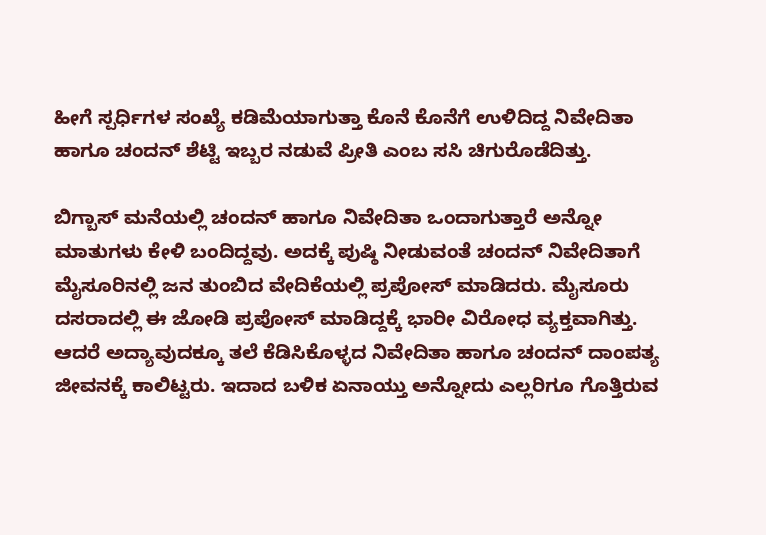ಹೀಗೆ ಸ್ಪರ್ಧಿಗಳ ಸಂಖ್ಯೆ ಕಡಿಮೆಯಾಗುತ್ತಾ ಕೊನೆ ಕೊನೆಗೆ ಉಳಿದಿದ್ದ ನಿವೇದಿತಾ ಹಾಗೂ ಚಂದನ್ ಶೆಟ್ಟಿ ಇಬ್ಬರ ನಡುವೆ ಪ್ರೀತಿ ಎಂಬ ಸಸಿ ಚಿಗುರೊಡೆದಿತ್ತು.

ಬಿಗ್ಬಾಸ್ ಮನೆಯಲ್ಲಿ ಚಂದನ್ ಹಾಗೂ ನಿವೇದಿತಾ ಒಂದಾಗುತ್ತಾರೆ ಅನ್ನೋ ಮಾತುಗಳು ಕೇಳಿ ಬಂದಿದ್ದವು. ಅದಕ್ಕೆ ಪುಷ್ಠಿ ನೀಡುವಂತೆ ಚಂದನ್ ನಿವೇದಿತಾಗೆ ಮೈಸೂರಿನಲ್ಲಿ ಜನ ತುಂಬಿದ ವೇದಿಕೆಯಲ್ಲಿ ಪ್ರಪೋಸ್ ಮಾಡಿದರು. ಮೈಸೂರು ದಸರಾದಲ್ಲಿ ಈ ಜೋಡಿ ಪ್ರಪೋಸ್ ಮಾಡಿದ್ದಕ್ಕೆ ಭಾರೀ ವಿರೋಧ ವ್ಯಕ್ತವಾಗಿತ್ತು.
ಆದರೆ ಅದ್ಯಾವುದಕ್ಕೂ ತಲೆ ಕೆಡಿಸಿಕೊಳ್ಳದ ನಿವೇದಿತಾ ಹಾಗೂ ಚಂದನ್ ದಾಂಪತ್ಯ ಜೀವನಕ್ಕೆ ಕಾಲಿಟ್ಟರು. ಇದಾದ ಬಳಿಕ ಏನಾಯ್ತು ಅನ್ನೋದು ಎಲ್ಲರಿಗೂ ಗೊತ್ತಿರುವ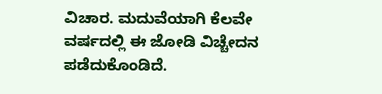ವಿಚಾರ. ಮದುವೆಯಾಗಿ ಕೆಲವೇ ವರ್ಷದಲ್ಲಿ ಈ ಜೋಡಿ ವಿಚ್ಚೇದನ ಪಡೆದುಕೊಂಡಿದೆ.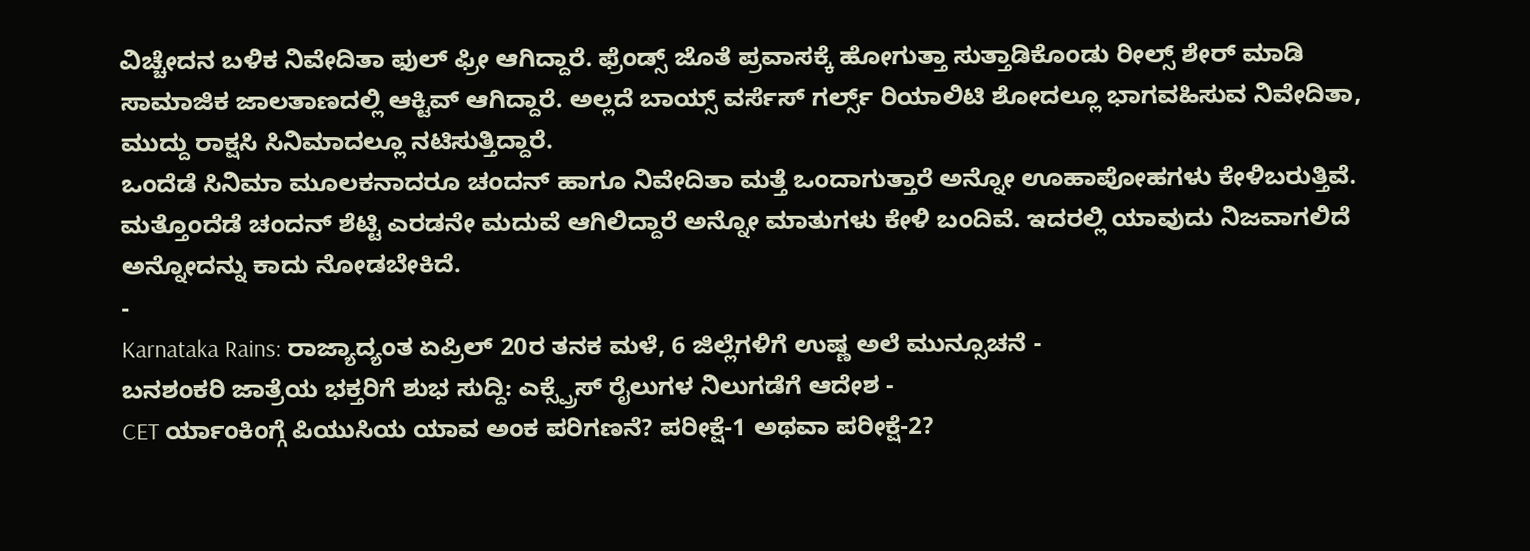ವಿಚ್ಚೇದನ ಬಳಿಕ ನಿವೇದಿತಾ ಫುಲ್ ಫ್ರೀ ಆಗಿದ್ದಾರೆ. ಫ್ರೆಂಡ್ಸ್ ಜೊತೆ ಪ್ರವಾಸಕ್ಕೆ ಹೋಗುತ್ತಾ ಸುತ್ತಾಡಿಕೊಂಡು ರೀಲ್ಸ್ ಶೇರ್ ಮಾಡಿ ಸಾಮಾಜಿಕ ಜಾಲತಾಣದಲ್ಲಿ ಆಕ್ಟಿವ್ ಆಗಿದ್ದಾರೆ. ಅಲ್ಲದೆ ಬಾಯ್ಸ್ ವರ್ಸೆಸ್ ಗರ್ಲ್ಸ್ ರಿಯಾಲಿಟಿ ಶೋದಲ್ಲೂ ಭಾಗವಹಿಸುವ ನಿವೇದಿತಾ, ಮುದ್ದು ರಾಕ್ಷಸಿ ಸಿನಿಮಾದಲ್ಲೂ ನಟಿಸುತ್ತಿದ್ದಾರೆ.
ಒಂದೆಡೆ ಸಿನಿಮಾ ಮೂಲಕನಾದರೂ ಚಂದನ್ ಹಾಗೂ ನಿವೇದಿತಾ ಮತ್ತೆ ಒಂದಾಗುತ್ತಾರೆ ಅನ್ನೋ ಊಹಾಪೋಹಗಳು ಕೇಳಿಬರುತ್ತಿವೆ. ಮತ್ತೊಂದೆಡೆ ಚಂದನ್ ಶೆಟ್ಟಿ ಎರಡನೇ ಮದುವೆ ಆಗಿಲಿದ್ದಾರೆ ಅನ್ನೋ ಮಾತುಗಳು ಕೇಳಿ ಬಂದಿವೆ. ಇದರಲ್ಲಿ ಯಾವುದು ನಿಜವಾಗಲಿದೆ ಅನ್ನೋದನ್ನು ಕಾದು ನೋಡಬೇಕಿದೆ.
-
Karnataka Rains: ರಾಜ್ಯಾದ್ಯಂತ ಏಪ್ರಿಲ್ 20ರ ತನಕ ಮಳೆ, 6 ಜಿಲ್ಲೆಗಳಿಗೆ ಉಷ್ಣ ಅಲೆ ಮುನ್ಸೂಚನೆ -
ಬನಶಂಕರಿ ಜಾತ್ರೆಯ ಭಕ್ತರಿಗೆ ಶುಭ ಸುದ್ದಿ: ಎಕ್ಸ್ಪ್ರೆಸ್ ರೈಲುಗಳ ನಿಲುಗಡೆಗೆ ಆದೇಶ -
CET ರ್ಯಾಂಕಿಂಗ್ಗೆ ಪಿಯುಸಿಯ ಯಾವ ಅಂಕ ಪರಿಗಣನೆ? ಪರೀಕ್ಷೆ-1 ಅಥವಾ ಪರೀಕ್ಷೆ-2?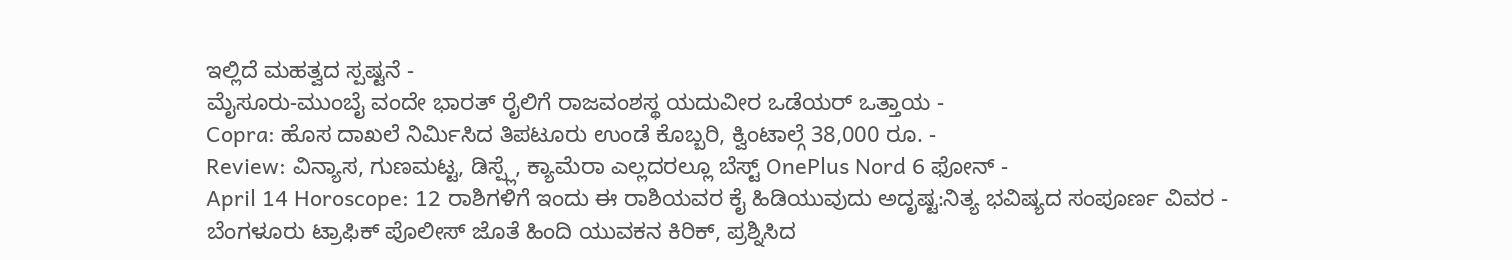ಇಲ್ಲಿದೆ ಮಹತ್ವದ ಸ್ಪಷ್ಟನೆ -
ಮೈಸೂರು-ಮುಂಬೈ ವಂದೇ ಭಾರತ್ ರೈಲಿಗೆ ರಾಜವಂಶಸ್ಥ ಯದುವೀರ ಒಡೆಯರ್ ಒತ್ತಾಯ -
Copra: ಹೊಸ ದಾಖಲೆ ನಿರ್ಮಿಸಿದ ತಿಪಟೂರು ಉಂಡೆ ಕೊಬ್ಬರಿ, ಕ್ವಿಂಟಾಲ್ಗೆ 38,000 ರೂ. -
Review: ವಿನ್ಯಾಸ, ಗುಣಮಟ್ಟ, ಡಿಸ್ಪ್ಲೆ, ಕ್ಯಾಮೆರಾ ಎಲ್ಲದರಲ್ಲೂ ಬೆಸ್ಟ್ OnePlus Nord 6 ಫೋನ್ -
April 14 Horoscope: 12 ರಾಶಿಗಳಿಗೆ ಇಂದು ಈ ರಾಶಿಯವರ ಕೈ ಹಿಡಿಯುವುದು ಅದೃಷ್ಟ:ನಿತ್ಯ ಭವಿಷ್ಯದ ಸಂಪೂರ್ಣ ವಿವರ -
ಬೆಂಗಳೂರು ಟ್ರಾಫಿಕ್ ಪೊಲೀಸ್ ಜೊತೆ ಹಿಂದಿ ಯುವಕನ ಕಿರಿಕ್, ಪ್ರಶ್ನಿಸಿದ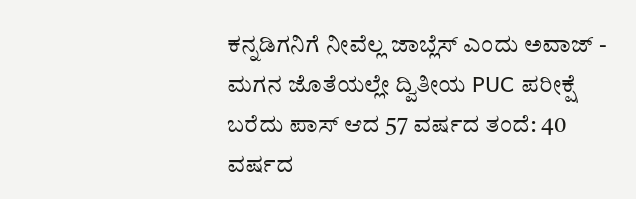ಕನ್ನಡಿಗನಿಗೆ ನೀವೆಲ್ಲ ಜಾಬ್ಲೆಸ್ ಎಂದು ಅವಾಜ್ -
ಮಗನ ಜೊತೆಯಲ್ಲೇ ದ್ವಿತೀಯ PUC ಪರೀಕ್ಷೆ ಬರೆದು ಪಾಸ್ ಆದ 57 ವರ್ಷದ ತಂದೆ: 40 ವರ್ಷದ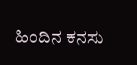ಹಿಂದಿನ ಕನಸು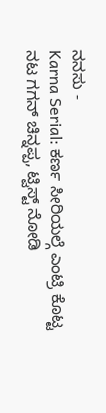ನನಸು -
Karna Serial: ಕರ್ಣ ಸೀರಿಯಲ್ಗೆ ಎಂಟ್ರಿ ಕೊಟ್ಟ ನಟ ಗಗನ್ ಚಿನ್ನಪ್ಪ, ಟ್ವಿಸ್ಟ್ ನೋಡಿ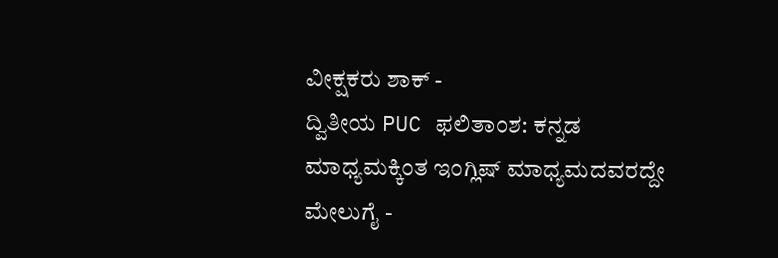ವೀಕ್ಷಕರು ಶಾಕ್ -
ದ್ವಿತೀಯ PUC ಫಲಿತಾಂಶ: ಕನ್ನಡ ಮಾಧ್ಯಮಕ್ಕಿಂತ ಇಂಗ್ಲಿಷ್ ಮಾಧ್ಯಮದವರದ್ದೇ ಮೇಲುಗೈ -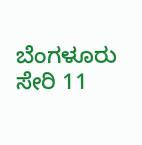ಬೆಂಗಳೂರು ಸೇರಿ 11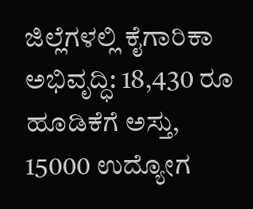ಜಿಲ್ಲೆಗಳಲ್ಲಿ ಕೈಗಾರಿಕಾ ಅಭಿವೃದ್ಧಿ: 18,430 ರೂ ಹೂಡಿಕೆಗೆ ಅಸ್ತು, 15000 ಉದ್ಯೋಗ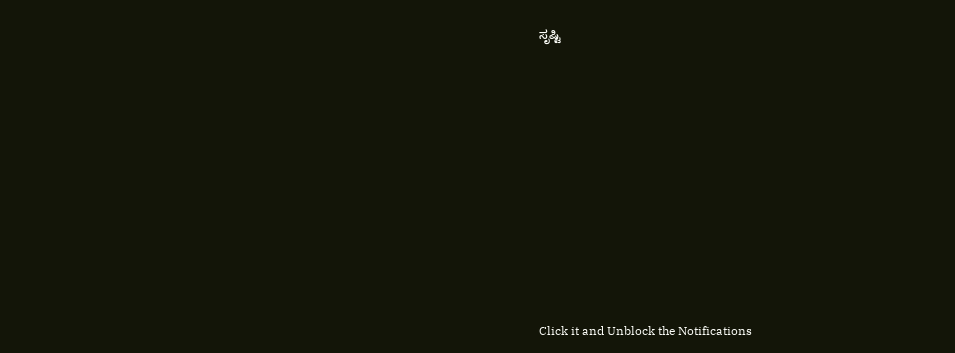ಸೃಷ್ಟಿ












Click it and Unblock the Notifications